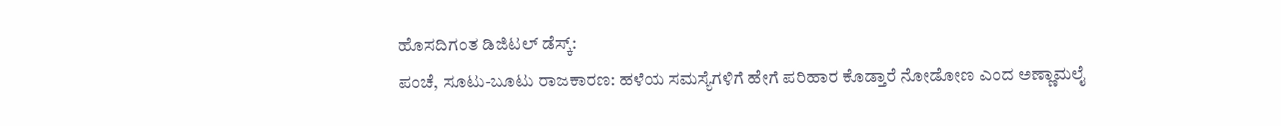ಹೊಸದಿಗಂತ ಡಿಜಿಟಲ್ ಡೆಸ್ಕ್:
ಪಂಚೆ, ಸೂಟು-ಬೂಟು ರಾಜಕಾರಣ: ಹಳೆಯ ಸಮಸ್ಯೆಗಳಿಗೆ ಹೇಗೆ ಪರಿಹಾರ ಕೊಡ್ತಾರೆ ನೋಡೋಣ ಎಂದ ಅಣ್ಣಾಮಲೈ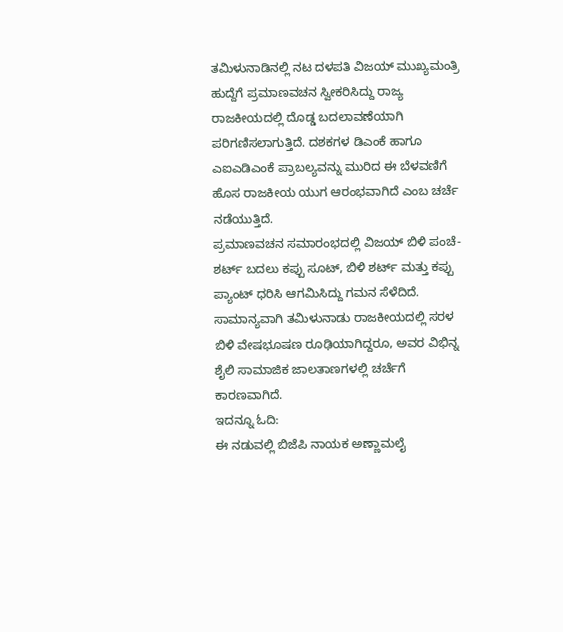ತಮಿಳುನಾಡಿನಲ್ಲಿ ನಟ ದಳಪತಿ ವಿಜಯ್ ಮುಖ್ಯಮಂತ್ರಿ ಹುದ್ದೆಗೆ ಪ್ರಮಾಣವಚನ ಸ್ವೀಕರಿಸಿದ್ದು ರಾಜ್ಯ ರಾಜಕೀಯದಲ್ಲಿ ದೊಡ್ಡ ಬದಲಾವಣೆಯಾಗಿ ಪರಿಗಣಿಸಲಾಗುತ್ತಿದೆ. ದಶಕಗಳ ಡಿಎಂಕೆ ಹಾಗೂ ಎಐಎಡಿಎಂಕೆ ಪ್ರಾಬಲ್ಯವನ್ನು ಮುರಿದ ಈ ಬೆಳವಣಿಗೆ ಹೊಸ ರಾಜಕೀಯ ಯುಗ ಆರಂಭವಾಗಿದೆ ಎಂಬ ಚರ್ಚೆ ನಡೆಯುತ್ತಿದೆ.
ಪ್ರಮಾಣವಚನ ಸಮಾರಂಭದಲ್ಲಿ ವಿಜಯ್ ಬಿಳಿ ಪಂಚೆ-ಶರ್ಟ್ ಬದಲು ಕಪ್ಪು ಸೂಟ್, ಬಿಳಿ ಶರ್ಟ್ ಮತ್ತು ಕಪ್ಪು ಪ್ಯಾಂಟ್ ಧರಿಸಿ ಆಗಮಿಸಿದ್ದು ಗಮನ ಸೆಳೆದಿದೆ. ಸಾಮಾನ್ಯವಾಗಿ ತಮಿಳುನಾಡು ರಾಜಕೀಯದಲ್ಲಿ ಸರಳ ಬಿಳಿ ವೇಷಭೂಷಣ ರೂಢಿಯಾಗಿದ್ದರೂ, ಅವರ ವಿಭಿನ್ನ ಶೈಲಿ ಸಾಮಾಜಿಕ ಜಾಲತಾಣಗಳಲ್ಲಿ ಚರ್ಚೆಗೆ ಕಾರಣವಾಗಿದೆ.
ಇದನ್ನೂ ಓದಿ:
ಈ ನಡುವಲ್ಲಿ ಬಿಜೆಪಿ ನಾಯಕ ಅಣ್ಣಾಮಲೈ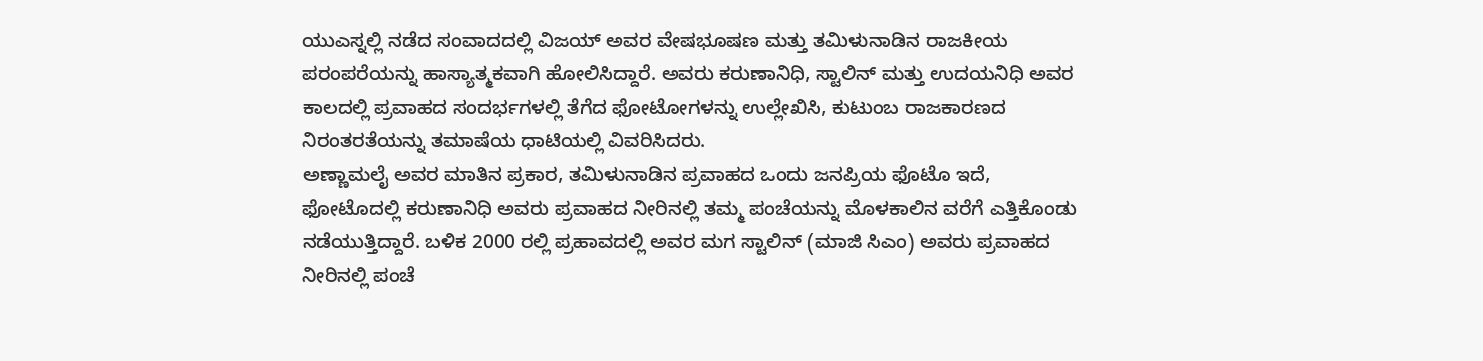ಯುಎಸ್ನಲ್ಲಿ ನಡೆದ ಸಂವಾದದಲ್ಲಿ ವಿಜಯ್ ಅವರ ವೇಷಭೂಷಣ ಮತ್ತು ತಮಿಳುನಾಡಿನ ರಾಜಕೀಯ ಪರಂಪರೆಯನ್ನು ಹಾಸ್ಯಾತ್ಮಕವಾಗಿ ಹೋಲಿಸಿದ್ದಾರೆ. ಅವರು ಕರುಣಾನಿಧಿ, ಸ್ಟಾಲಿನ್ ಮತ್ತು ಉದಯನಿಧಿ ಅವರ ಕಾಲದಲ್ಲಿ ಪ್ರವಾಹದ ಸಂದರ್ಭಗಳಲ್ಲಿ ತೆಗೆದ ಫೋಟೋಗಳನ್ನು ಉಲ್ಲೇಖಿಸಿ, ಕುಟುಂಬ ರಾಜಕಾರಣದ ನಿರಂತರತೆಯನ್ನು ತಮಾಷೆಯ ಧಾಟಿಯಲ್ಲಿ ವಿವರಿಸಿದರು.
ಅಣ್ಣಾಮಲೈ ಅವರ ಮಾತಿನ ಪ್ರಕಾರ, ತಮಿಳುನಾಡಿನ ಪ್ರವಾಹದ ಒಂದು ಜನಪ್ರಿಯ ಫೊಟೊ ಇದೆ, ಫೋಟೊದಲ್ಲಿ ಕರುಣಾನಿಧಿ ಅವರು ಪ್ರವಾಹದ ನೀರಿನಲ್ಲಿ ತಮ್ಮ ಪಂಚೆಯನ್ನು ಮೊಳಕಾಲಿನ ವರೆಗೆ ಎತ್ತಿಕೊಂಡು ನಡೆಯುತ್ತಿದ್ದಾರೆ. ಬಳಿಕ 2000 ರಲ್ಲಿ ಪ್ರಹಾವದಲ್ಲಿ ಅವರ ಮಗ ಸ್ಟಾಲಿನ್ (ಮಾಜಿ ಸಿಎಂ) ಅವರು ಪ್ರವಾಹದ ನೀರಿನಲ್ಲಿ ಪಂಚೆ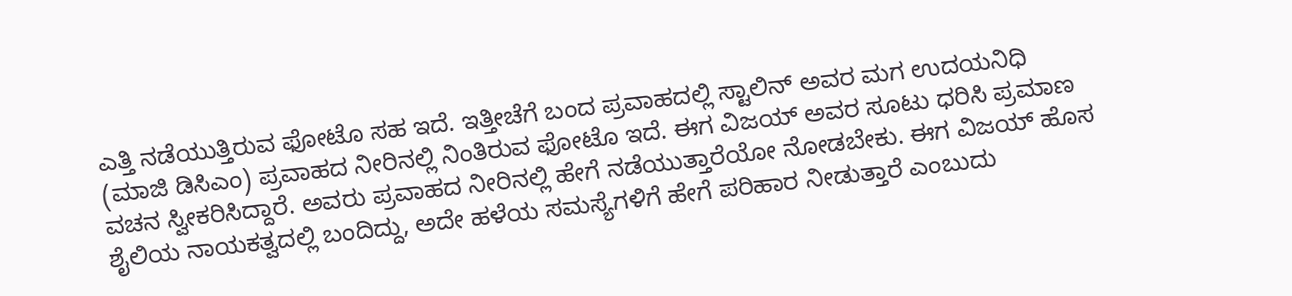ಎತ್ತಿ ನಡೆಯುತ್ತಿರುವ ಫೋಟೊ ಸಹ ಇದೆ. ಇತ್ತೀಚೆಗೆ ಬಂದ ಪ್ರವಾಹದಲ್ಲಿ ಸ್ಟಾಲಿನ್ ಅವರ ಮಗ ಉದಯನಿಧಿ (ಮಾಜಿ ಡಿಸಿಎಂ) ಪ್ರವಾಹದ ನೀರಿನಲ್ಲಿ ನಿಂತಿರುವ ಫೋಟೊ ಇದೆ. ಈಗ ವಿಜಯ್ ಅವರ ಸೂಟು ಧರಿಸಿ ಪ್ರಮಾಣ ವಚನ ಸ್ವೀಕರಿಸಿದ್ದಾರೆ. ಅವರು ಪ್ರವಾಹದ ನೀರಿನಲ್ಲಿ ಹೇಗೆ ನಡೆಯುತ್ತಾರೆಯೋ ನೋಡಬೇಕು. ಈಗ ವಿಜಯ್ ಹೊಸ ಶೈಲಿಯ ನಾಯಕತ್ವದಲ್ಲಿ ಬಂದಿದ್ದು, ಅದೇ ಹಳೆಯ ಸಮಸ್ಯೆಗಳಿಗೆ ಹೇಗೆ ಪರಿಹಾರ ನೀಡುತ್ತಾರೆ ಎಂಬುದು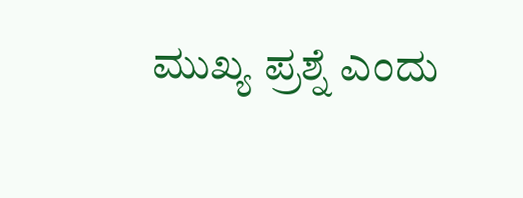ಮುಖ್ಯ ಪ್ರಶ್ನೆ ಎಂದು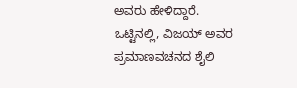ಅವರು ಹೇಳಿದ್ದಾರೆ.
ಒಟ್ಟಿನಲ್ಲಿ, ವಿಜಯ್ ಅವರ ಪ್ರಮಾಣವಚನದ ಶೈಲಿ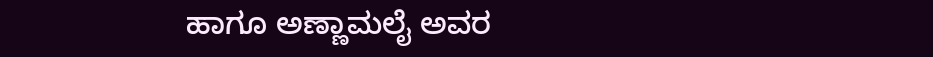ಹಾಗೂ ಅಣ್ಣಾಮಲೈ ಅವರ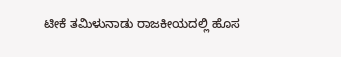ಟೀಕೆ ತಮಿಳುನಾಡು ರಾಜಕೀಯದಲ್ಲಿ ಹೊಸ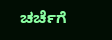ಚರ್ಚೆಗೆ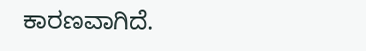ಕಾರಣವಾಗಿದೆ.